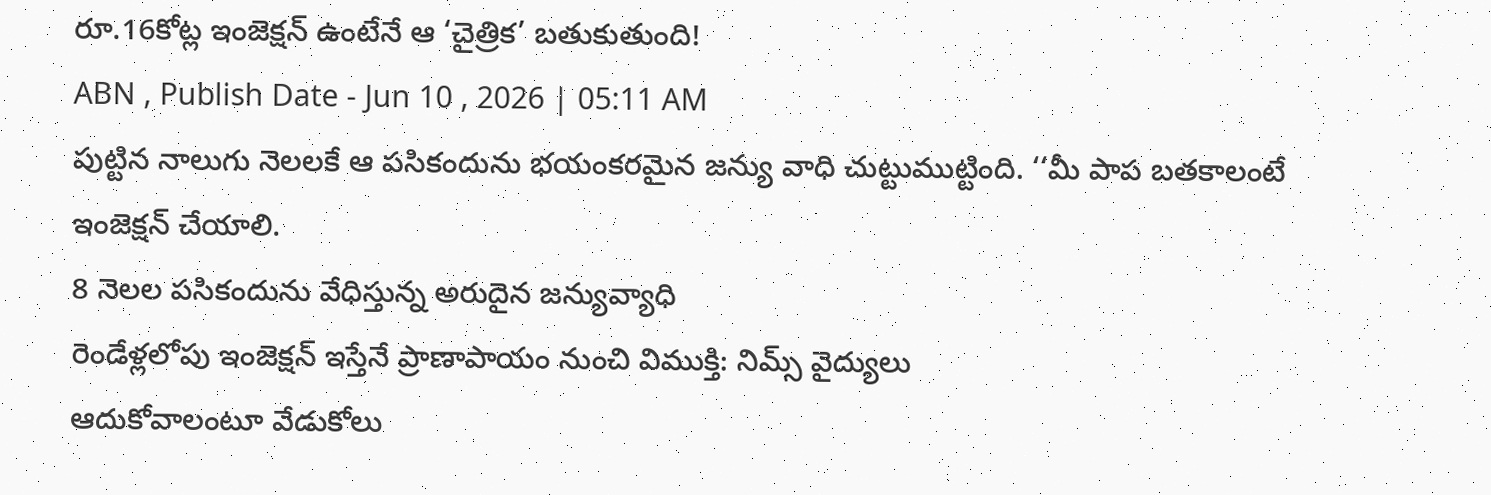రూ.16కోట్ల ఇంజెక్షన్ ఉంటేనే ఆ ‘చైత్రిక’ బతుకుతుంది!
ABN , Publish Date - Jun 10 , 2026 | 05:11 AM
పుట్టిన నాలుగు నెలలకే ఆ పసికందును భయంకరమైన జన్యు వాధి చుట్టుముట్టింది. ‘‘మీ పాప బతకాలంటే ఇంజెక్షన్ చేయాలి.
8 నెలల పసికందును వేధిస్తున్న అరుదైన జన్యువ్యాధి
రెండేళ్లలోపు ఇంజెక్షన్ ఇస్తేనే ప్రాణాపాయం నుంచి విముక్తి: నిమ్స్ వైద్యులు
ఆదుకోవాలంటూ వేడుకోలు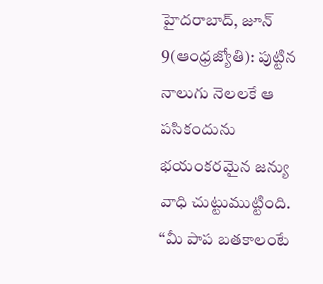హైదరాబాద్, జూన్ 9(ఆంధ్రజ్యోతి): పుట్టిన నాలుగు నెలలకే ఆ పసికందును భయంకరమైన జన్యు వాధి చుట్టుముట్టింది. ‘‘మీ పాప బతకాలంటే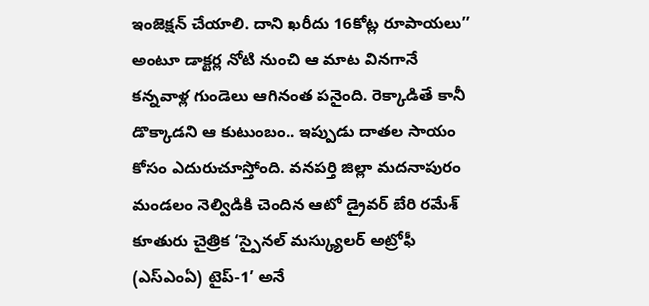ఇంజెక్షన్ చేయాలి. దాని ఖరీదు 16కోట్ల రూపాయలు’’ అంటూ డాక్టర్ల నోటి నుంచి ఆ మాట వినగానే కన్నవాళ్ల గుండెలు ఆగినంత పనైంది. రెక్కాడితే కానీ డొక్కాడని ఆ కుటుంబం.. ఇప్పుడు దాతల సాయం కోసం ఎదురుచూస్తోంది. వనపర్తి జిల్లా మదనాపురం మండలం నెల్విడికి చెందిన ఆటో డ్రైవర్ బేరి రమేశ్ కూతురు చైత్రిక ‘స్పైనల్ మస్క్యులర్ అట్రోఫీ (ఎస్ఎంఏ) టైప్-1’ అనే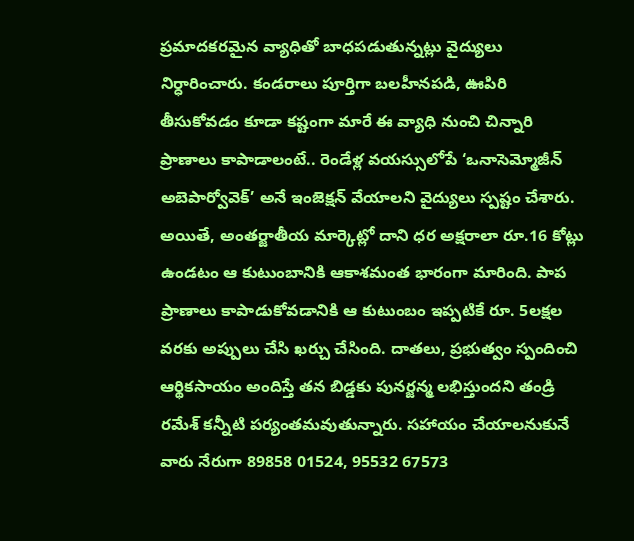ప్రమాదకరమైన వ్యాధితో బాధపడుతున్నట్లు వైద్యులు నిర్ధారించారు. కండరాలు పూర్తిగా బలహీనపడి, ఊపిరి తీసుకోవడం కూడా కష్టంగా మారే ఈ వ్యాధి నుంచి చిన్నారి ప్రాణాలు కాపాడాలంటే.. రెండేళ్ల వయస్సులోపే ‘ఒనాసెమ్మోజీన్ అబెపార్వోవెక్’ అనే ఇంజెక్షన్ వేయాలని వైద్యులు స్పష్టం చేశారు. అయితే, అంతర్జాతీయ మార్కెట్లో దాని ధర అక్షరాలా రూ.16 కోట్లు ఉండటం ఆ కుటుంబానికి ఆకాశమంత భారంగా మారింది. పాప ప్రాణాలు కాపాడుకోవడానికి ఆ కుటుంబం ఇప్పటికే రూ. 5లక్షల వరకు అప్పులు చేసి ఖర్చు చేసింది. దాతలు, ప్రభుత్వం స్పందించి ఆర్థికసాయం అందిస్తే తన బిడ్డకు పునర్జన్మ లభిస్తుందని తండ్రి రమేశ్ కన్నీటి పర్యంతమవుతున్నారు. సహాయం చేయాలనుకునే వారు నేరుగా 89858 01524, 95532 67573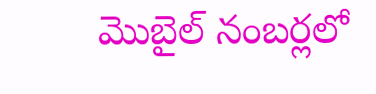మొబైల్ నంబర్లలో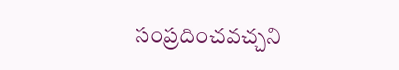సంప్రదించవచ్చని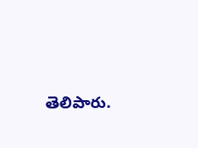తెలిపారు.